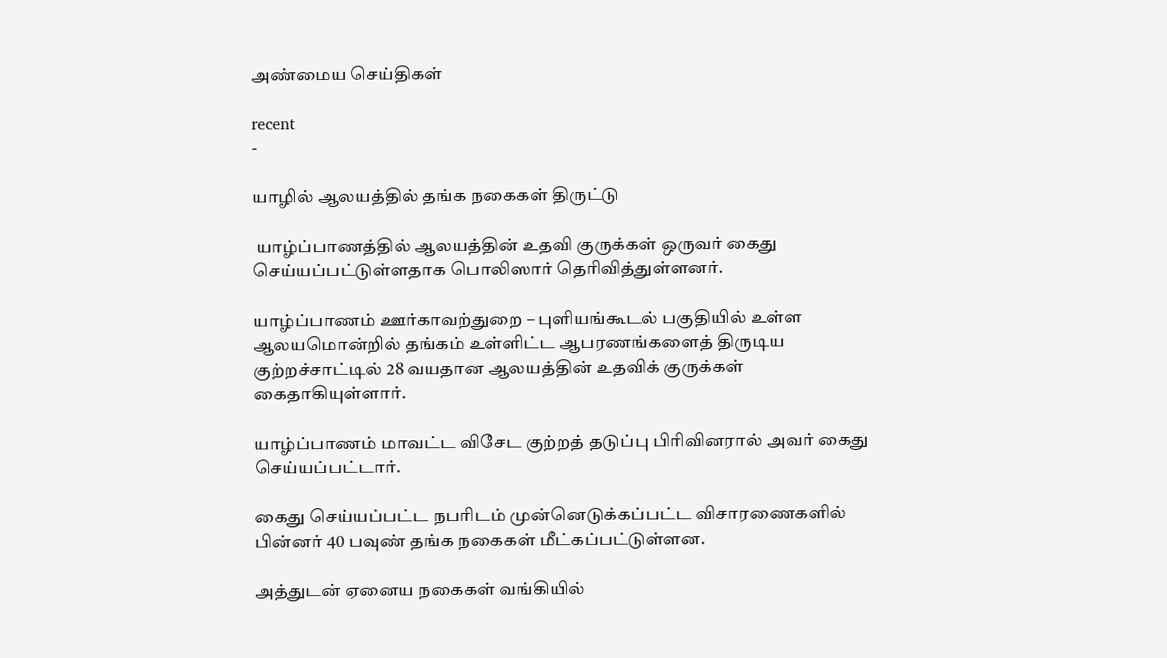அண்மைய செய்திகள்

recent
-

யாழில் ஆலயத்தில் தங்க நகைகள் திருட்டு

 யாழ்ப்பாணத்தில் ஆலயத்தின் உதவி குருக்கள் ஒருவர் கைது செய்யப்பட்டுள்ளதாக பொலிஸார் தெரிவித்துள்ளனர்.

யாழ்ப்பாணம் ஊர்காவற்துறை – புளியங்கூடல் பகுதியில் உள்ள ஆலயமொன்றில் தங்கம் உள்ளிட்ட ஆபரணங்களைத் திருடிய குற்றச்சாட்டில் 28 வயதான ஆலயத்தின் உதவிக் குருக்கள் கைதாகியுள்ளார்.

யாழ்ப்பாணம் மாவட்ட விசேட குற்றத் தடுப்பு பிரிவினரால் அவர் கைது செய்யப்பட்டார்.

கைது செய்யப்பட்ட நபரிடம் முன்னெடுக்கப்பட்ட விசாரணைகளில் பின்னர் 40 பவுண் தங்க நகைகள் மீட்கப்பட்டுள்ளன.

அத்துடன் ஏனைய நகைகள் வங்கியில்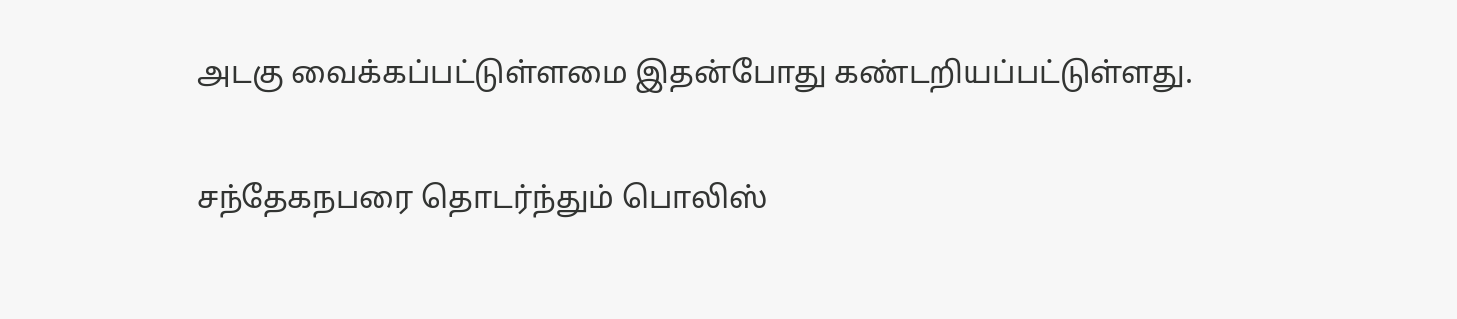அடகு வைக்கப்பட்டுள்ளமை இதன்போது கண்டறியப்பட்டுள்ளது.

சந்தேகநபரை தொடர்ந்தும் பொலிஸ்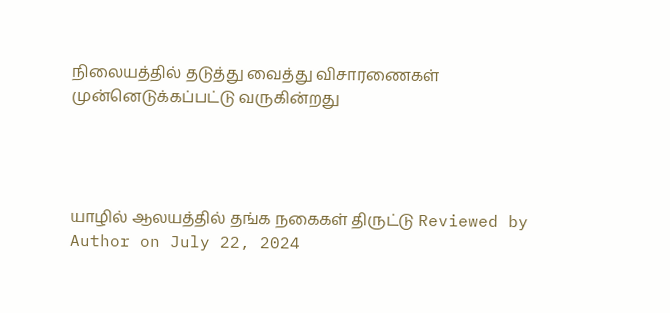நிலையத்தில் தடுத்து வைத்து விசாரணைகள் முன்னெடுக்கப்பட்டு வருகின்றது




யாழில் ஆலயத்தில் தங்க நகைகள் திருட்டு Reviewed by Author on July 22, 2024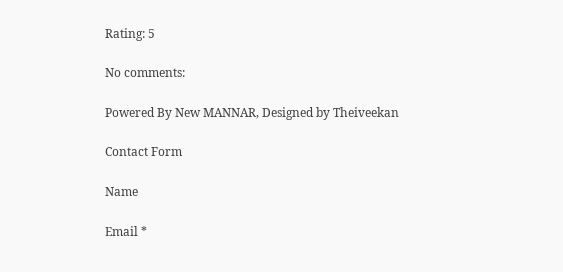Rating: 5

No comments:

Powered By New MANNAR, Designed by Theiveekan

Contact Form

Name

Email *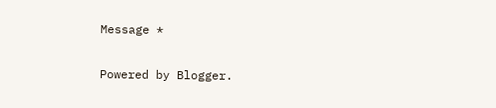Message *

Powered by Blogger.